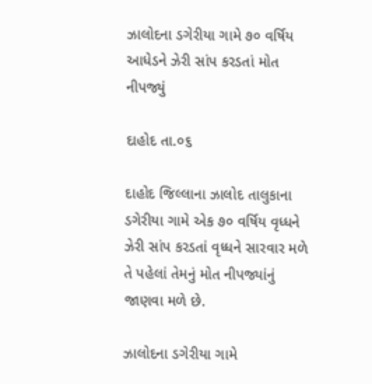ઝાલોદના ડગેરીયા ગામે ૭૦ વર્ષિય આધેડને ઝેરી સાંપ કરડતાં મોત નીપજ્યું

દાહોદ તા.૦૬

દાહોદ જિલ્લાના ઝાલોદ તાલુકાના ડગેરીયા ગામે એક ૭૦ વર્ષિય વૃધ્ધને ઝેરી સાંપ કરડતાં વૃધ્ધને સારવાર મળે તે પહેલાં તેમનું મોત નીપજ્યાંનું જાણવા મળે છે.

ઝાલોદના ડગેરીયા ગામે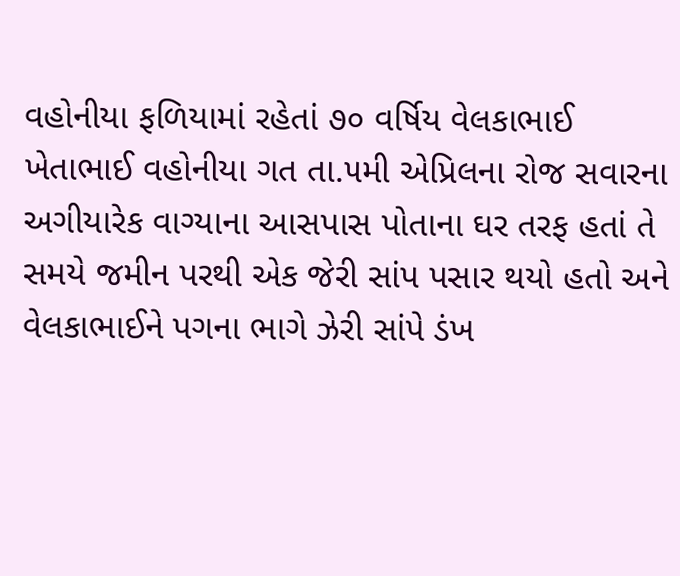વહોનીયા ફળિયામાં રહેતાં ૭૦ વર્ષિય વેલકાભાઈ ખેતાભાઈ વહોનીયા ગત તા.૫મી એપ્રિલના રોજ સવારના અગીયારેક વાગ્યાના આસપાસ પોતાના ઘર તરફ હતાં તે સમયે જમીન પરથી એક જેરી સાંપ પસાર થયો હતો અને વેલકાભાઈને પગના ભાગે ઝેરી સાંપે ડંખ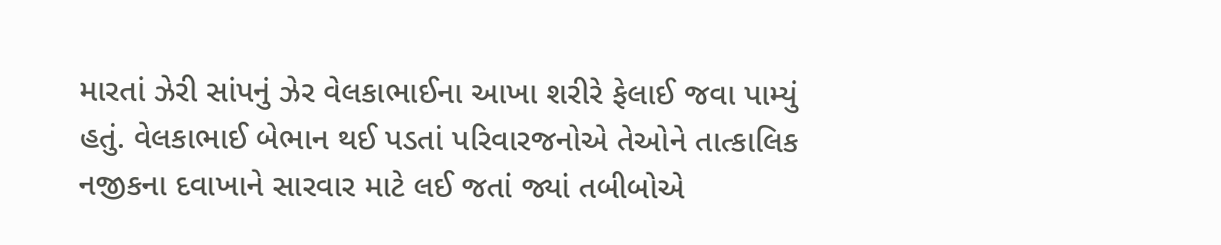મારતાં ઝેરી સાંપનું ઝેર વેલકાભાઈના આખા શરીરે ફેલાઈ જવા પામ્યું હતું. વેલકાભાઈ બેભાન થઈ પડતાં પરિવારજનોએ તેઓને તાત્કાલિક નજીકના દવાખાને સારવાર માટે લઈ જતાં જ્યાં તબીબોએ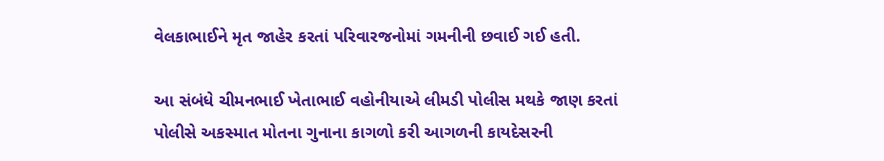વેલકાભાઈને મૃત જાહેર કરતાં પરિવારજનોમાં ગમનીની છવાઈ ગઈ હતી.

આ સંબંધે ચીમનભાઈ ખેતાભાઈ વહોનીયાએ લીમડી પોલીસ મથકે જાણ કરતાં પોલીસે અકસ્માત મોતના ગુનાના કાગળો કરી આગળની કાયદેસરની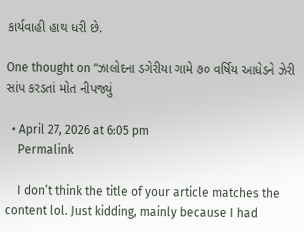કાર્યવાહી હાથ ધરી છે.

One thought on “ઝાલોદના ડગેરીયા ગામે ૭૦ વર્ષિય આધેડને ઝેરી સાંપ કરડતાં મોત નીપજ્યું

  • April 27, 2026 at 6:05 pm
    Permalink

    I don’t think the title of your article matches the content lol. Just kidding, mainly because I had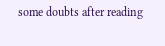some doubts after reading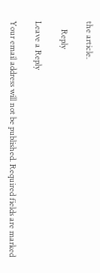the article.

    Reply

Leave a Reply

Your email address will not be published. Required fields are marked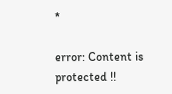*

error: Content is protected !!